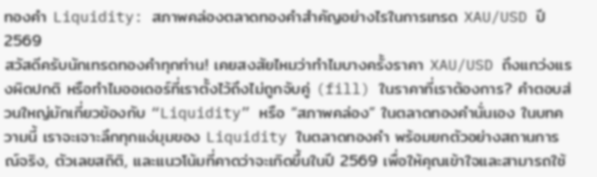ทองคำ Liquidity: สภาพคล่องตลาดทองคำสำคัญอย่างไรในการเทรด XAU/USD ปี 2569
สวัสดีครับนักเทรดทองคำทุกท่าน! เคยสงสัยไหมว่าทำไมบางครั้งราคา XAU/USD ถึงแกว่งแรงผิดปกติ หรือทำไมออเดอร์ที่เราตั้งไว้ถึงไม่ถูกจับคู่ (fill) ในราคาที่เราต้องการ? คำตอบส่วนใหญ่มักเกี่ยวข้องกับ “Liquidity” หรือ “สภาพคล่อง” ในตลาดทองคำนั่นเอง ในบทความนี้ เราจะเจาะลึกทุกแง่มุมของ Liquidity ในตลาดทองคำ พร้อมยกตัวอย่างสถานการณ์จริง, ตัวเลขสถิติ, และแนวโน้มที่คาดว่าจะเกิดขึ้นในปี 2569 เพื่อให้คุณเข้าใจและสามารถใช้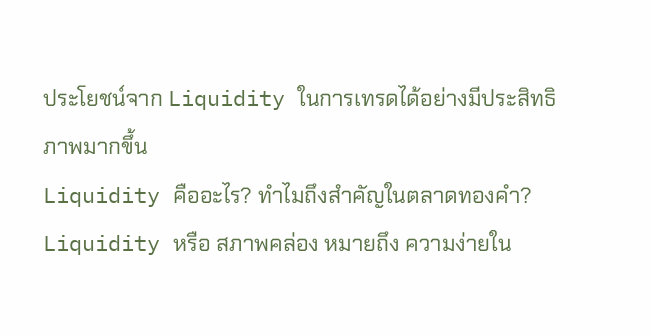ประโยชน์จาก Liquidity ในการเทรดได้อย่างมีประสิทธิภาพมากขึ้น
Liquidity คืออะไร? ทำไมถึงสำคัญในตลาดทองคำ?
Liquidity หรือ สภาพคล่อง หมายถึง ความง่ายใน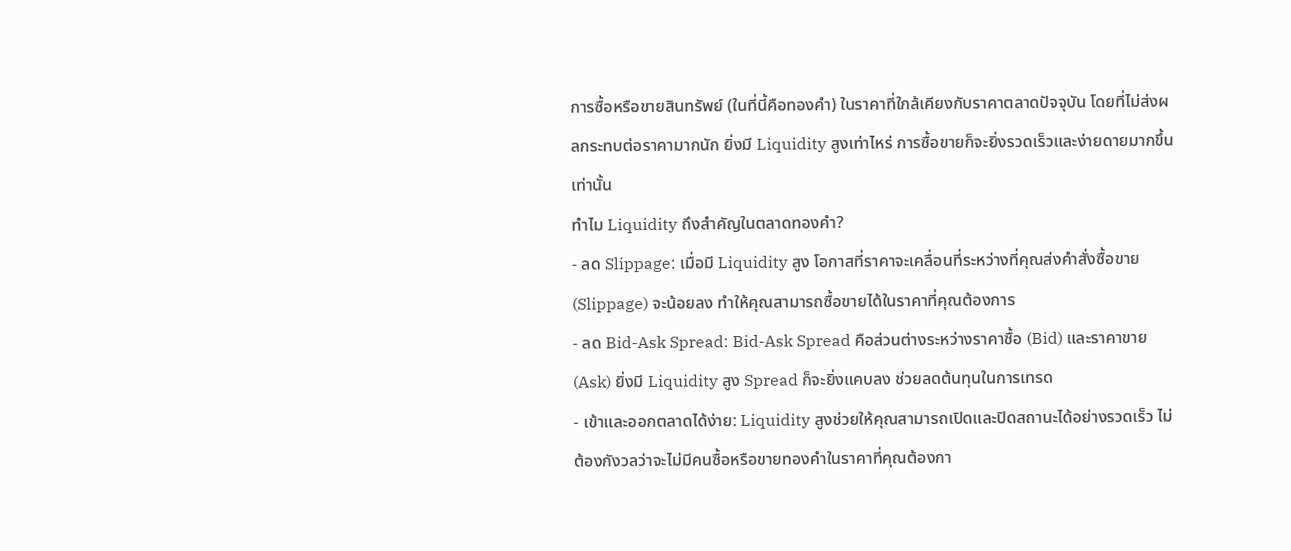การซื้อหรือขายสินทรัพย์ (ในที่นี้คือทองคำ) ในราคาที่ใกล้เคียงกับราคาตลาดปัจจุบัน โดยที่ไม่ส่งผลกระทบต่อราคามากนัก ยิ่งมี Liquidity สูงเท่าไหร่ การซื้อขายก็จะยิ่งรวดเร็วและง่ายดายมากขึ้นเท่านั้น
ทำไม Liquidity ถึงสำคัญในตลาดทองคำ?
- ลด Slippage: เมื่อมี Liquidity สูง โอกาสที่ราคาจะเคลื่อนที่ระหว่างที่คุณส่งคำสั่งซื้อขาย (Slippage) จะน้อยลง ทำให้คุณสามารถซื้อขายได้ในราคาที่คุณต้องการ
- ลด Bid-Ask Spread: Bid-Ask Spread คือส่วนต่างระหว่างราคาซื้อ (Bid) และราคาขาย (Ask) ยิ่งมี Liquidity สูง Spread ก็จะยิ่งแคบลง ช่วยลดต้นทุนในการเทรด
- เข้าและออกตลาดได้ง่าย: Liquidity สูงช่วยให้คุณสามารถเปิดและปิดสถานะได้อย่างรวดเร็ว ไม่ต้องกังวลว่าจะไม่มีคนซื้อหรือขายทองคำในราคาที่คุณต้องกา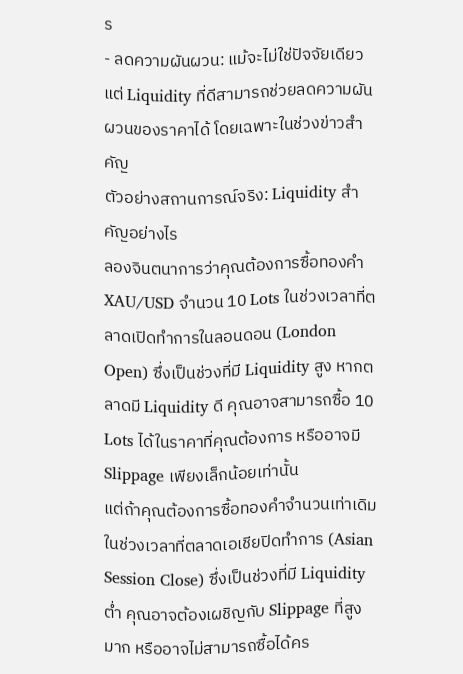ร
- ลดความผันผวน: แม้จะไม่ใช่ปัจจัยเดียว แต่ Liquidity ที่ดีสามารถช่วยลดความผันผวนของราคาได้ โดยเฉพาะในช่วงข่าวสำคัญ
ตัวอย่างสถานการณ์จริง: Liquidity สำคัญอย่างไร
ลองจินตนาการว่าคุณต้องการซื้อทองคำ XAU/USD จำนวน 10 Lots ในช่วงเวลาที่ตลาดเปิดทำการในลอนดอน (London Open) ซึ่งเป็นช่วงที่มี Liquidity สูง หากตลาดมี Liquidity ดี คุณอาจสามารถซื้อ 10 Lots ได้ในราคาที่คุณต้องการ หรืออาจมี Slippage เพียงเล็กน้อยเท่านั้น
แต่ถ้าคุณต้องการซื้อทองคำจำนวนเท่าเดิมในช่วงเวลาที่ตลาดเอเชียปิดทำการ (Asian Session Close) ซึ่งเป็นช่วงที่มี Liquidity ต่ำ คุณอาจต้องเผชิญกับ Slippage ที่สูงมาก หรืออาจไม่สามารถซื้อได้คร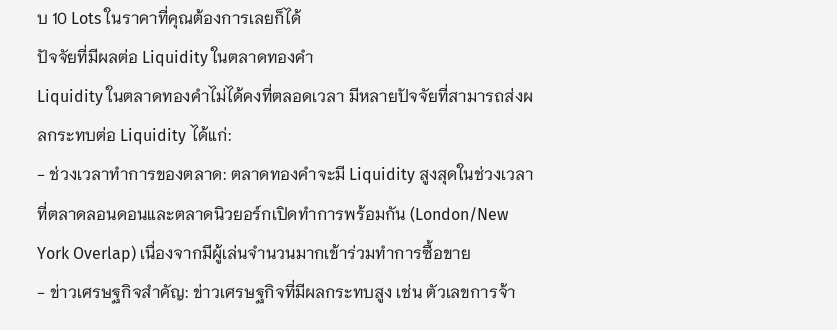บ 10 Lots ในราคาที่คุณต้องการเลยก็ได้
ปัจจัยที่มีผลต่อ Liquidity ในตลาดทองคำ
Liquidity ในตลาดทองคำไม่ได้คงที่ตลอดเวลา มีหลายปัจจัยที่สามารถส่งผลกระทบต่อ Liquidity ได้แก่:
- ช่วงเวลาทำการของตลาด: ตลาดทองคำจะมี Liquidity สูงสุดในช่วงเวลาที่ตลาดลอนดอนและตลาดนิวยอร์กเปิดทำการพร้อมกัน (London/New York Overlap) เนื่องจากมีผู้เล่นจำนวนมากเข้าร่วมทำการซื้อขาย
- ข่าวเศรษฐกิจสำคัญ: ข่าวเศรษฐกิจที่มีผลกระทบสูง เช่น ตัวเลขการจ้า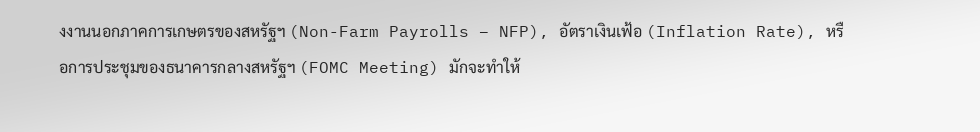งงานนอกภาคการเกษตรของสหรัฐฯ (Non-Farm Payrolls – NFP), อัตราเงินเฟ้อ (Inflation Rate), หรือการประชุมของธนาคารกลางสหรัฐฯ (FOMC Meeting) มักจะทำให้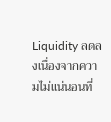Liquidity ลดลงเนื่องจากความไม่แน่นอนที่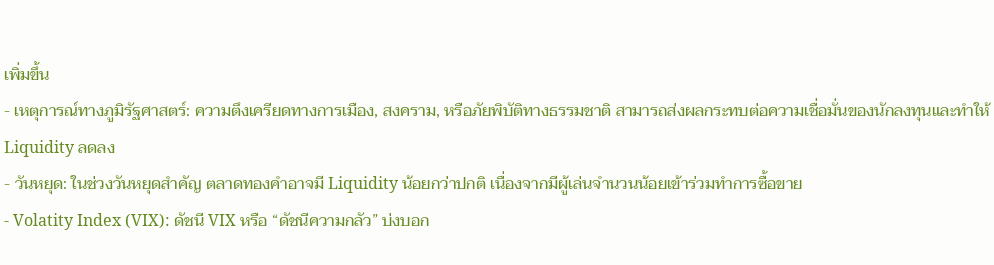เพิ่มขึ้น
- เหตุการณ์ทางภูมิรัฐศาสตร์: ความตึงเครียดทางการเมือง, สงคราม, หรือภัยพิบัติทางธรรมชาติ สามารถส่งผลกระทบต่อความเชื่อมั่นของนักลงทุนและทำให้ Liquidity ลดลง
- วันหยุด: ในช่วงวันหยุดสำคัญ ตลาดทองคำอาจมี Liquidity น้อยกว่าปกติ เนื่องจากมีผู้เล่นจำนวนน้อยเข้าร่วมทำการซื้อขาย
- Volatity Index (VIX): ดัชนี VIX หรือ “ดัชนีความกลัว” บ่งบอก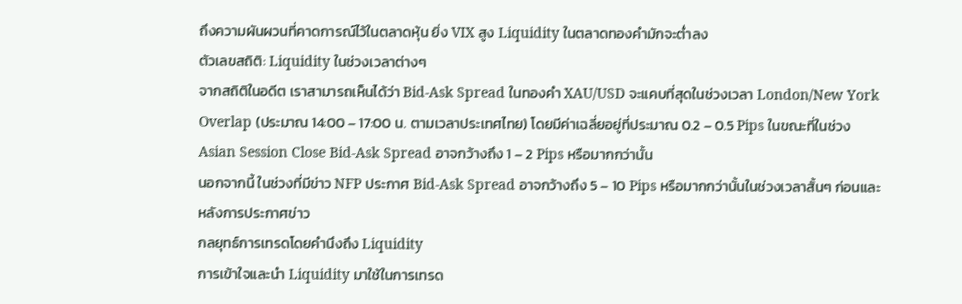ถึงความผันผวนที่คาดการณ์ไว้ในตลาดหุ้น ยิ่ง VIX สูง Liquidity ในตลาดทองคำมักจะต่ำลง
ตัวเลขสถิติ: Liquidity ในช่วงเวลาต่างๆ
จากสถิติในอดีต เราสามารถเห็นได้ว่า Bid-Ask Spread ในทองคำ XAU/USD จะแคบที่สุดในช่วงเวลา London/New York Overlap (ประมาณ 14:00 – 17:00 น. ตามเวลาประเทศไทย) โดยมีค่าเฉลี่ยอยู่ที่ประมาณ 0.2 – 0.5 Pips ในขณะที่ในช่วง Asian Session Close Bid-Ask Spread อาจกว้างถึง 1 – 2 Pips หรือมากกว่านั้น
นอกจากนี้ ในช่วงที่มีข่าว NFP ประกาศ Bid-Ask Spread อาจกว้างถึง 5 – 10 Pips หรือมากกว่านั้นในช่วงเวลาสั้นๆ ก่อนและหลังการประกาศข่าว
กลยุทธ์การเทรดโดยคำนึงถึง Liquidity
การเข้าใจและนำ Liquidity มาใช้ในการเทรด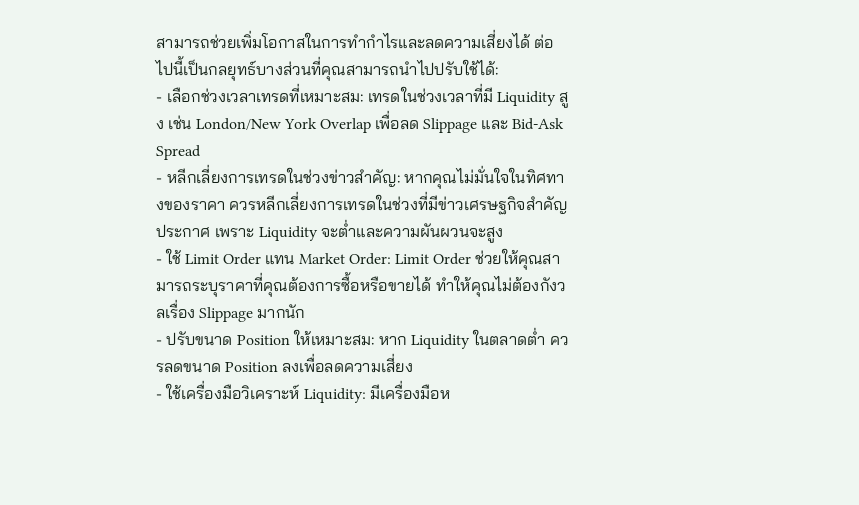สามารถช่วยเพิ่มโอกาสในการทำกำไรและลดความเสี่ยงได้ ต่อไปนี้เป็นกลยุทธ์บางส่วนที่คุณสามารถนำไปปรับใช้ได้:
- เลือกช่วงเวลาเทรดที่เหมาะสม: เทรดในช่วงเวลาที่มี Liquidity สูง เช่น London/New York Overlap เพื่อลด Slippage และ Bid-Ask Spread
- หลีกเลี่ยงการเทรดในช่วงข่าวสำคัญ: หากคุณไม่มั่นใจในทิศทางของราคา ควรหลีกเลี่ยงการเทรดในช่วงที่มีข่าวเศรษฐกิจสำคัญประกาศ เพราะ Liquidity จะต่ำและความผันผวนจะสูง
- ใช้ Limit Order แทน Market Order: Limit Order ช่วยให้คุณสามารถระบุราคาที่คุณต้องการซื้อหรือขายได้ ทำให้คุณไม่ต้องกังวลเรื่อง Slippage มากนัก
- ปรับขนาด Position ให้เหมาะสม: หาก Liquidity ในตลาดต่ำ ควรลดขนาด Position ลงเพื่อลดความเสี่ยง
- ใช้เครื่องมือวิเคราะห์ Liquidity: มีเครื่องมือห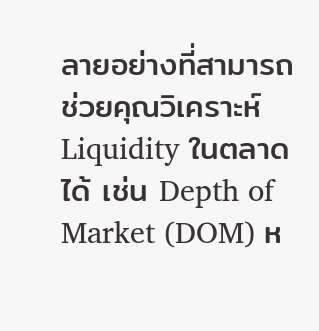ลายอย่างที่สามารถช่วยคุณวิเคราะห์ Liquidity ในตลาดได้ เช่น Depth of Market (DOM) ห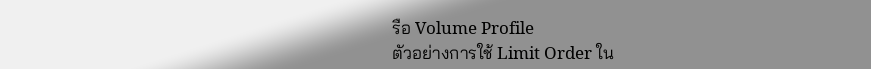รือ Volume Profile
ตัวอย่างการใช้ Limit Order ใน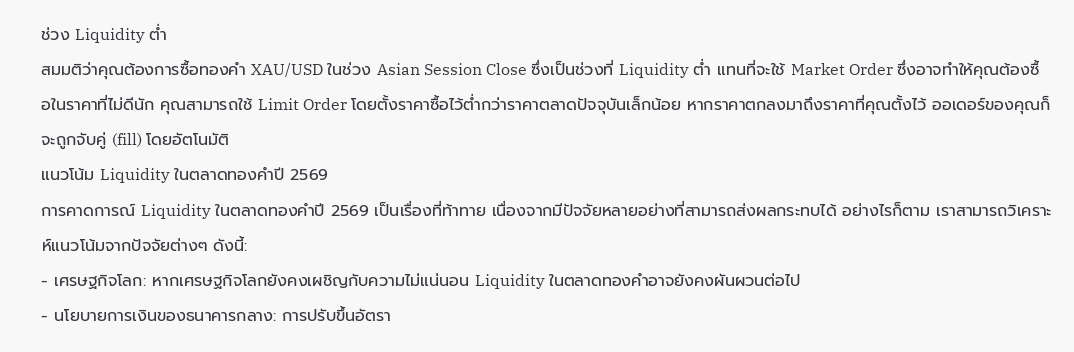ช่วง Liquidity ต่ำ
สมมติว่าคุณต้องการซื้อทองคำ XAU/USD ในช่วง Asian Session Close ซึ่งเป็นช่วงที่ Liquidity ต่ำ แทนที่จะใช้ Market Order ซึ่งอาจทำให้คุณต้องซื้อในราคาที่ไม่ดีนัก คุณสามารถใช้ Limit Order โดยตั้งราคาซื้อไว้ต่ำกว่าราคาตลาดปัจจุบันเล็กน้อย หากราคาตกลงมาถึงราคาที่คุณตั้งไว้ ออเดอร์ของคุณก็จะถูกจับคู่ (fill) โดยอัตโนมัติ
แนวโน้ม Liquidity ในตลาดทองคำปี 2569
การคาดการณ์ Liquidity ในตลาดทองคำปี 2569 เป็นเรื่องที่ท้าทาย เนื่องจากมีปัจจัยหลายอย่างที่สามารถส่งผลกระทบได้ อย่างไรก็ตาม เราสามารถวิเคราะห์แนวโน้มจากปัจจัยต่างๆ ดังนี้:
- เศรษฐกิจโลก: หากเศรษฐกิจโลกยังคงเผชิญกับความไม่แน่นอน Liquidity ในตลาดทองคำอาจยังคงผันผวนต่อไป
- นโยบายการเงินของธนาคารกลาง: การปรับขึ้นอัตรา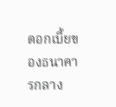ดอกเบี้ยของธนาคารกลาง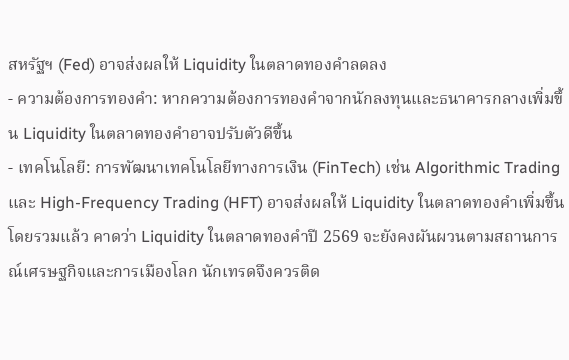สหรัฐฯ (Fed) อาจส่งผลให้ Liquidity ในตลาดทองคำลดลง
- ความต้องการทองคำ: หากความต้องการทองคำจากนักลงทุนและธนาคารกลางเพิ่มขึ้น Liquidity ในตลาดทองคำอาจปรับตัวดีขึ้น
- เทคโนโลยี: การพัฒนาเทคโนโลยีทางการเงิน (FinTech) เช่น Algorithmic Trading และ High-Frequency Trading (HFT) อาจส่งผลให้ Liquidity ในตลาดทองคำเพิ่มขึ้น
โดยรวมแล้ว คาดว่า Liquidity ในตลาดทองคำปี 2569 จะยังคงผันผวนตามสถานการณ์เศรษฐกิจและการเมืองโลก นักเทรดจึงควรติด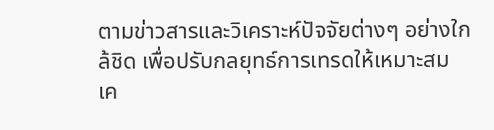ตามข่าวสารและวิเคราะห์ปัจจัยต่างๆ อย่างใกล้ชิด เพื่อปรับกลยุทธ์การเทรดให้เหมาะสม
เค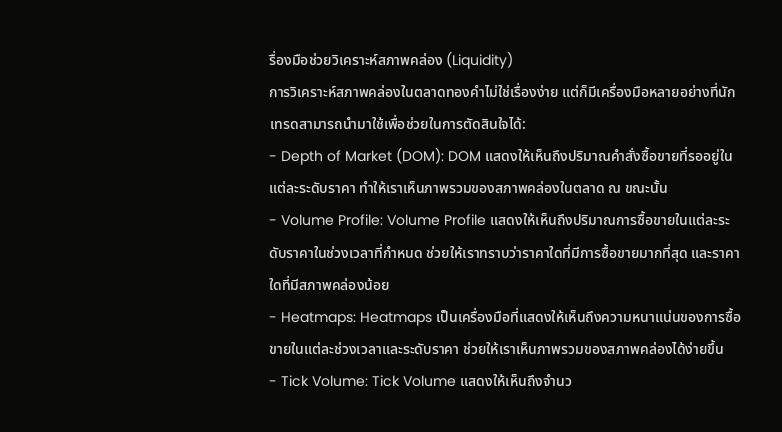รื่องมือช่วยวิเคราะห์สภาพคล่อง (Liquidity)
การวิเคราะห์สภาพคล่องในตลาดทองคำไม่ใช่เรื่องง่าย แต่ก็มีเครื่องมือหลายอย่างที่นักเทรดสามารถนำมาใช้เพื่อช่วยในการตัดสินใจได้:
- Depth of Market (DOM): DOM แสดงให้เห็นถึงปริมาณคำสั่งซื้อขายที่รออยู่ในแต่ละระดับราคา ทำให้เราเห็นภาพรวมของสภาพคล่องในตลาด ณ ขณะนั้น
- Volume Profile: Volume Profile แสดงให้เห็นถึงปริมาณการซื้อขายในแต่ละระดับราคาในช่วงเวลาที่กำหนด ช่วยให้เราทราบว่าราคาใดที่มีการซื้อขายมากที่สุด และราคาใดที่มีสภาพคล่องน้อย
- Heatmaps: Heatmaps เป็นเครื่องมือที่แสดงให้เห็นถึงความหนาแน่นของการซื้อขายในแต่ละช่วงเวลาและระดับราคา ช่วยให้เราเห็นภาพรวมของสภาพคล่องได้ง่ายขึ้น
- Tick Volume: Tick Volume แสดงให้เห็นถึงจำนว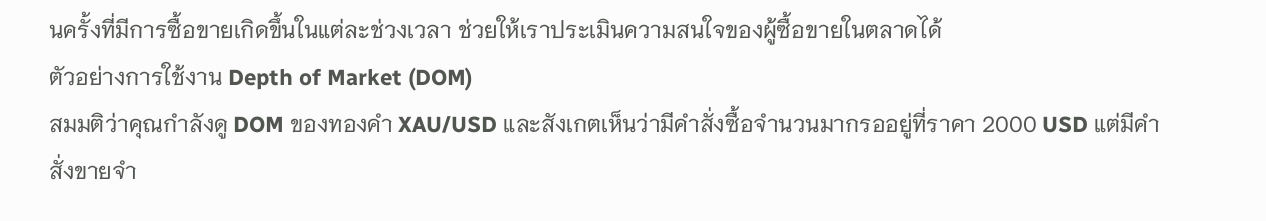นครั้งที่มีการซื้อขายเกิดขึ้นในแต่ละช่วงเวลา ช่วยให้เราประเมินความสนใจของผู้ซื้อขายในตลาดได้
ตัวอย่างการใช้งาน Depth of Market (DOM)
สมมติว่าคุณกำลังดู DOM ของทองคำ XAU/USD และสังเกตเห็นว่ามีคำสั่งซื้อจำนวนมากรออยู่ที่ราคา 2000 USD แต่มีคำสั่งขายจำ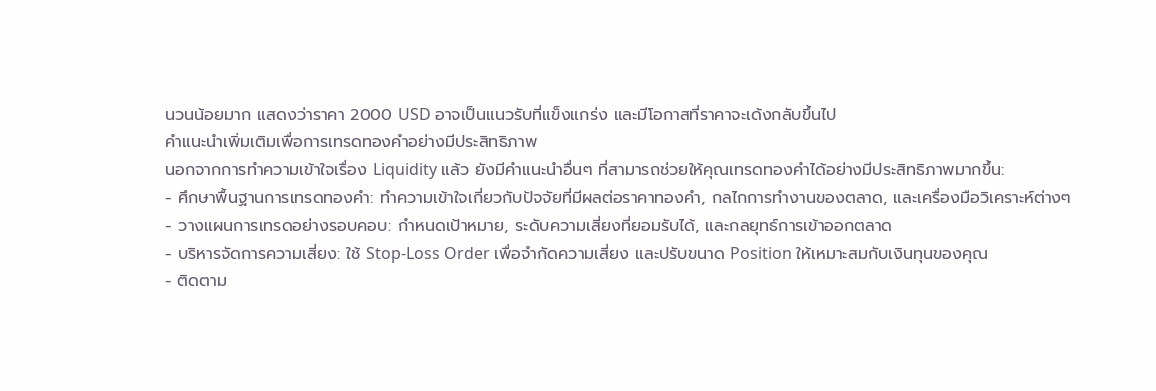นวนน้อยมาก แสดงว่าราคา 2000 USD อาจเป็นแนวรับที่แข็งแกร่ง และมีโอกาสที่ราคาจะเด้งกลับขึ้นไป
คำแนะนำเพิ่มเติมเพื่อการเทรดทองคำอย่างมีประสิทธิภาพ
นอกจากการทำความเข้าใจเรื่อง Liquidity แล้ว ยังมีคำแนะนำอื่นๆ ที่สามารถช่วยให้คุณเทรดทองคำได้อย่างมีประสิทธิภาพมากขึ้น:
- ศึกษาพื้นฐานการเทรดทองคำ: ทำความเข้าใจเกี่ยวกับปัจจัยที่มีผลต่อราคาทองคำ, กลไกการทำงานของตลาด, และเครื่องมือวิเคราะห์ต่างๆ
- วางแผนการเทรดอย่างรอบคอบ: กำหนดเป้าหมาย, ระดับความเสี่ยงที่ยอมรับได้, และกลยุทธ์การเข้าออกตลาด
- บริหารจัดการความเสี่ยง: ใช้ Stop-Loss Order เพื่อจำกัดความเสี่ยง และปรับขนาด Position ให้เหมาะสมกับเงินทุนของคุณ
- ติดตาม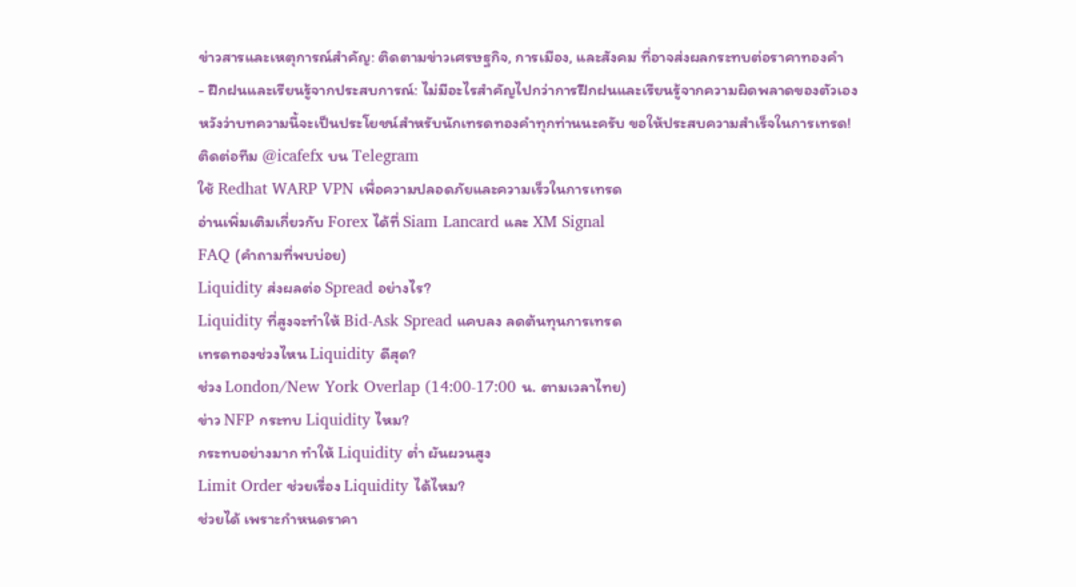ข่าวสารและเหตุการณ์สำคัญ: ติดตามข่าวเศรษฐกิจ, การเมือง, และสังคม ที่อาจส่งผลกระทบต่อราคาทองคำ
- ฝึกฝนและเรียนรู้จากประสบการณ์: ไม่มีอะไรสำคัญไปกว่าการฝึกฝนและเรียนรู้จากความผิดพลาดของตัวเอง
หวังว่าบทความนี้จะเป็นประโยชน์สำหรับนักเทรดทองคำทุกท่านนะครับ ขอให้ประสบความสำเร็จในการเทรด!
ติดต่อทีม @icafefx บน Telegram
ใช้ Redhat WARP VPN เพื่อความปลอดภัยและความเร็วในการเทรด
อ่านเพิ่มเติมเกี่ยวกับ Forex ได้ที่ Siam Lancard และ XM Signal
FAQ (คำถามที่พบบ่อย)
Liquidity ส่งผลต่อ Spread อย่างไร?
Liquidity ที่สูงจะทำให้ Bid-Ask Spread แคบลง ลดต้นทุนการเทรด
เทรดทองช่วงไหน Liquidity ดีสุด?
ช่วง London/New York Overlap (14:00-17:00 น. ตามเวลาไทย)
ข่าว NFP กระทบ Liquidity ไหม?
กระทบอย่างมาก ทำให้ Liquidity ต่ำ ผันผวนสูง
Limit Order ช่วยเรื่อง Liquidity ได้ไหม?
ช่วยได้ เพราะกำหนดราคา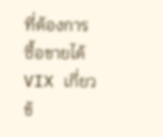ที่ต้องการซื้อขายได้
VIX เกี่ยวข้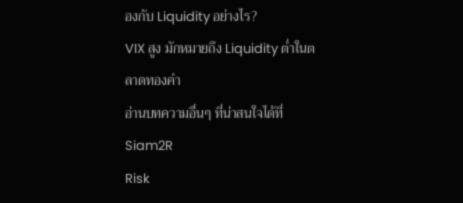องกับ Liquidity อย่างไร?
VIX สูง มักหมายถึง Liquidity ต่ำในตลาดทองคำ
อ่านบทความอื่นๆ ที่น่าสนใจได้ที่ Siam2R
Risk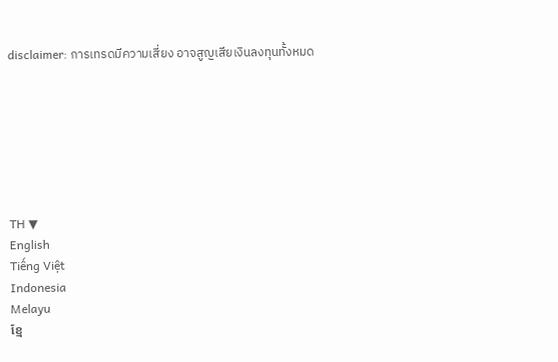disclaimer: การเทรดมีความเสี่ยง อาจสูญเสียเงินลงทุนทั้งหมด







TH ▼
English
Tiếng Việt
Indonesia
Melayu
ខ្មែ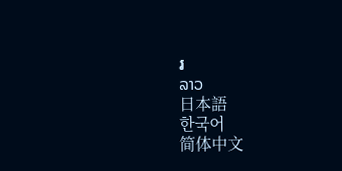រ
ລາວ
日本語
한국어
简体中文